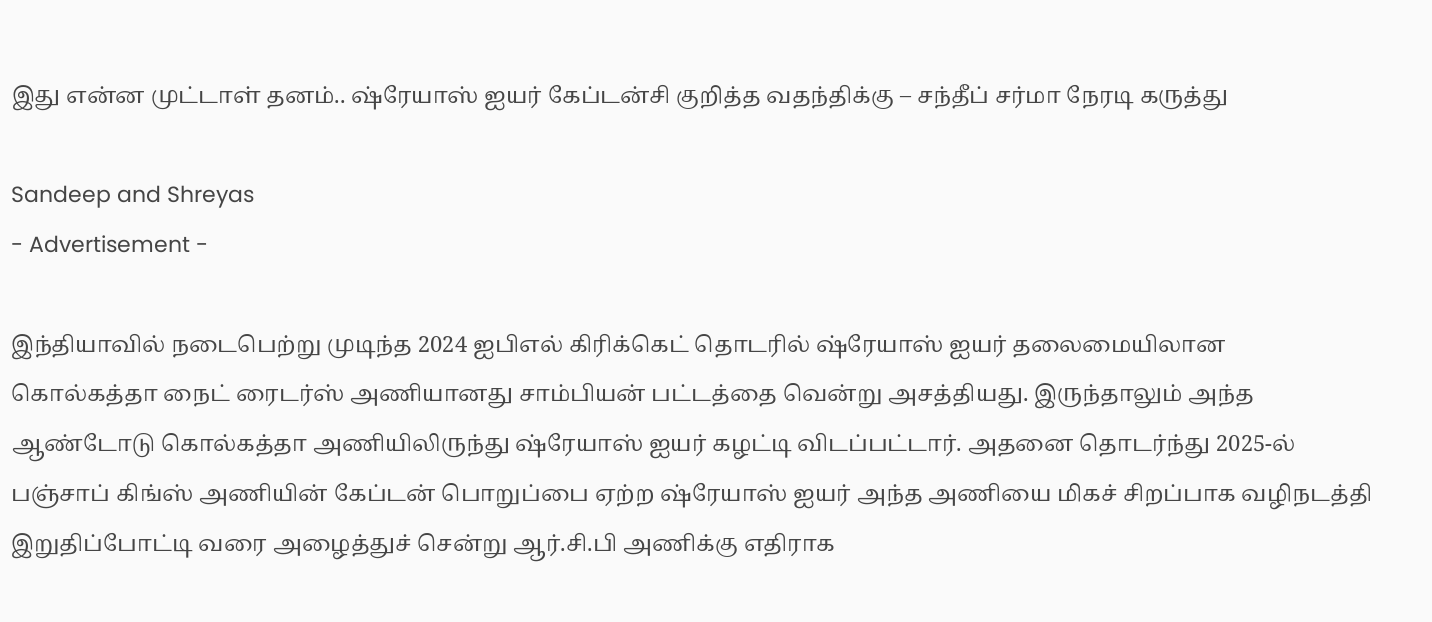இது என்ன முட்டாள் தனம்.. ஷ்ரேயாஸ் ஐயர் கேப்டன்சி குறித்த வதந்திக்கு – சந்தீப் சர்மா நேரடி கருத்து

Sandeep and Shreyas
- Advertisement -

இந்தியாவில் நடைபெற்று முடிந்த 2024 ஐபிஎல் கிரிக்கெட் தொடரில் ஷ்ரேயாஸ் ஐயர் தலைமையிலான கொல்கத்தா நைட் ரைடர்ஸ் அணியானது சாம்பியன் பட்டத்தை வென்று அசத்தியது. இருந்தாலும் அந்த ஆண்டோடு கொல்கத்தா அணியிலிருந்து ஷ்ரேயாஸ் ஐயர் கழட்டி விடப்பட்டார். அதனை தொடர்ந்து 2025-ல் பஞ்சாப் கிங்ஸ் அணியின் கேப்டன் பொறுப்பை ஏற்ற ஷ்ரேயாஸ் ஐயர் அந்த அணியை மிகச் சிறப்பாக வழிநடத்தி இறுதிப்போட்டி வரை அழைத்துச் சென்று ஆர்.சி.பி அணிக்கு எதிராக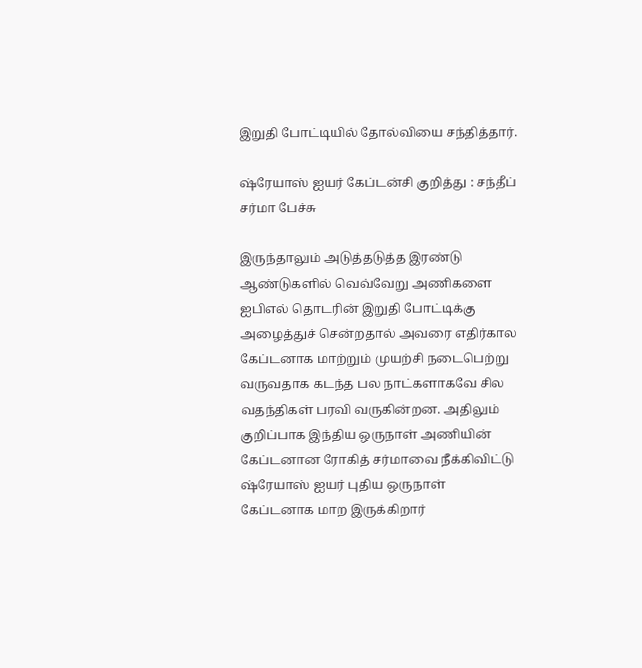இறுதி போட்டியில் தோல்வியை சந்தித்தார்.

ஷ்ரேயாஸ் ஐயர் கேப்டன்சி குறித்து : சந்தீப் சர்மா பேச்சு

இருந்தாலும் அடுத்தடுத்த இரண்டு ஆண்டுகளில் வெவ்வேறு அணிகளை ஐபிஎல் தொடரின் இறுதி போட்டிக்கு அழைத்துச் சென்றதால் அவரை எதிர்கால கேப்டனாக மாற்றும் முயற்சி நடைபெற்று வருவதாக கடந்த பல நாட்களாகவே சில வதந்திகள் பரவி வருகின்றன. அதிலும் குறிப்பாக இந்திய ஒருநாள் அணியின் கேப்டனான ரோகித் சர்மாவை நீக்கிவிட்டு ஷ்ரேயாஸ் ஐயர் புதிய ஒருநாள் கேப்டனாக மாற இருக்கிறார்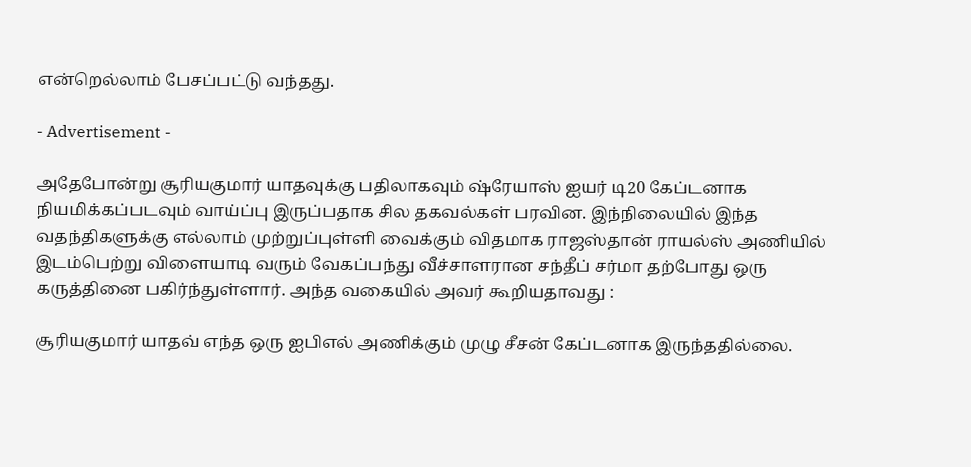என்றெல்லாம் பேசப்பட்டு வந்தது.

- Advertisement -

அதேபோன்று சூரியகுமார் யாதவுக்கு பதிலாகவும் ஷ்ரேயாஸ் ஐயர் டி20 கேப்டனாக நியமிக்கப்படவும் வாய்ப்பு இருப்பதாக சில தகவல்கள் பரவின. இந்நிலையில் இந்த வதந்திகளுக்கு எல்லாம் முற்றுப்புள்ளி வைக்கும் விதமாக ராஜஸ்தான் ராயல்ஸ் அணியில் இடம்பெற்று விளையாடி வரும் வேகப்பந்து வீச்சாளரான சந்தீப் சர்மா தற்போது ஒரு கருத்தினை பகிர்ந்துள்ளார். அந்த வகையில் அவர் கூறியதாவது :

சூரியகுமார் யாதவ் எந்த ஒரு ஐபிஎல் அணிக்கும் முழு சீசன் கேப்டனாக இருந்ததில்லை.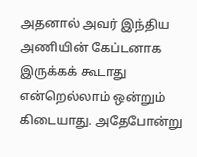அதனால் அவர் இந்திய அணியின் கேப்டனாக இருக்கக் கூடாது என்றெல்லாம் ஒன்றும் கிடையாது. அதேபோன்று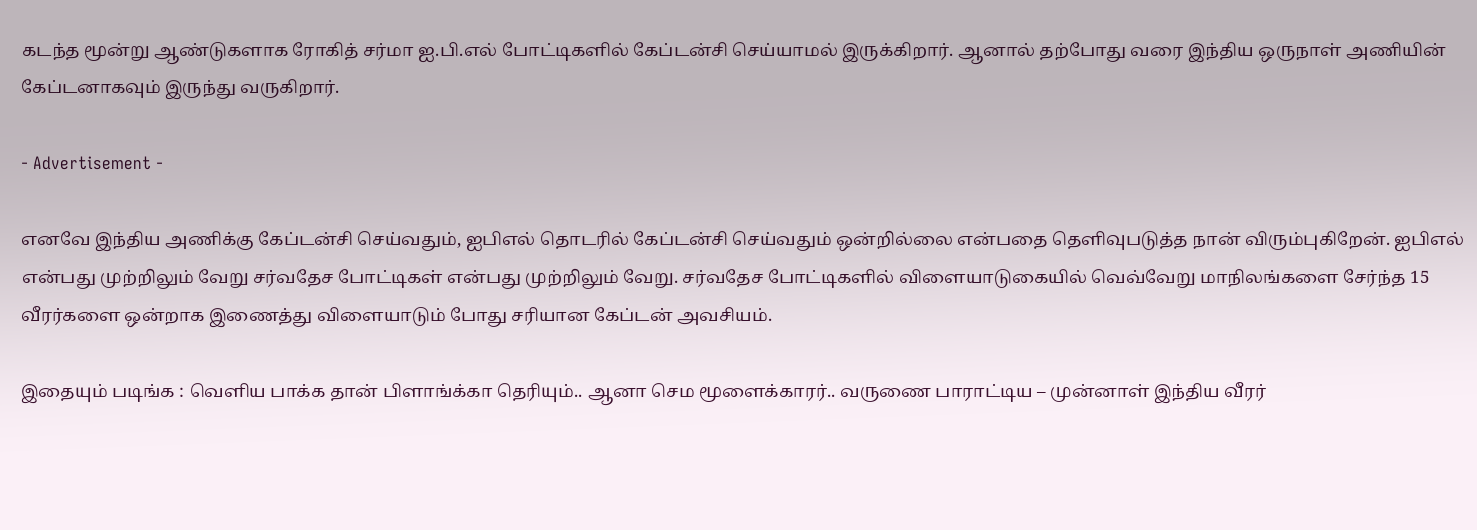கடந்த மூன்று ஆண்டுகளாக ரோகித் சர்மா ஐ.பி.எல் போட்டிகளில் கேப்டன்சி செய்யாமல் இருக்கிறார். ஆனால் தற்போது வரை இந்திய ஒருநாள் அணியின் கேப்டனாகவும் இருந்து வருகிறார்.

- Advertisement -

எனவே இந்திய அணிக்கு கேப்டன்சி செய்வதும், ஐபிஎல் தொடரில் கேப்டன்சி செய்வதும் ஒன்றில்லை என்பதை தெளிவுபடுத்த நான் விரும்புகிறேன். ஐபிஎல் என்பது முற்றிலும் வேறு சர்வதேச போட்டிகள் என்பது முற்றிலும் வேறு. சர்வதேச போட்டிகளில் விளையாடுகையில் வெவ்வேறு மாநிலங்களை சேர்ந்த 15 வீரர்களை ஒன்றாக இணைத்து விளையாடும் போது சரியான கேப்டன் அவசியம்.

இதையும் படிங்க : வெளிய பாக்க தான் பிளாங்க்கா தெரியும்.. ஆனா செம மூளைக்காரர்.. வருணை பாராட்டிய – முன்னாள் இந்திய வீரர்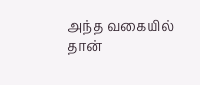அந்த வகையில் தான்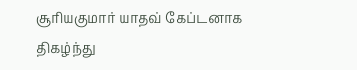சூரியகுமார் யாதவ் கேப்டனாக திகழ்ந்து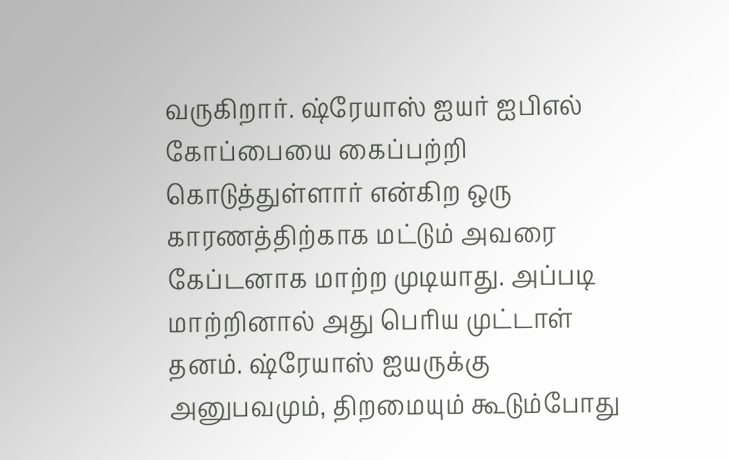வருகிறார். ஷ்ரேயாஸ் ஐயர் ஐபிஎல் கோப்பையை கைப்பற்றி கொடுத்துள்ளார் என்கிற ஒரு காரணத்திற்காக மட்டும் அவரை கேப்டனாக மாற்ற முடியாது. அப்படி மாற்றினால் அது பெரிய முட்டாள் தனம். ஷ்ரேயாஸ் ஐயருக்கு அனுபவமும், திறமையும் கூடும்போது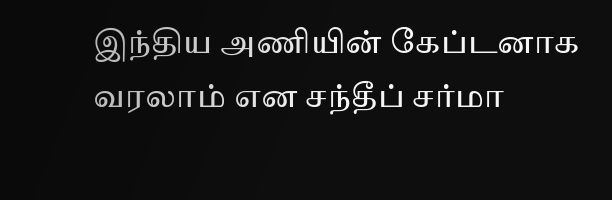இந்திய அணியின் கேப்டனாக வரலாம் என சந்தீப் சர்மா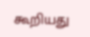கூறியது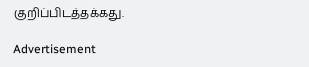குறிப்பிடத்தக்கது.

Advertisement